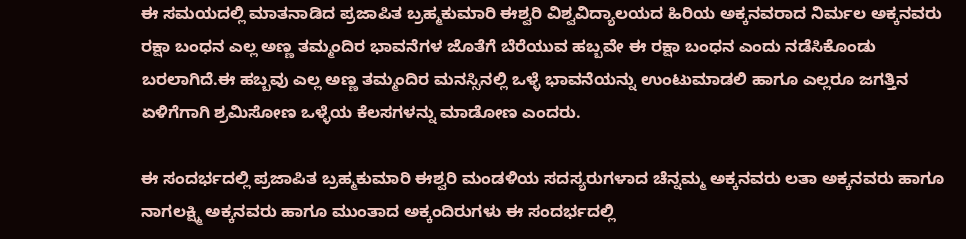ಈ ಸಮಯದಲ್ಲಿ ಮಾತನಾಡಿದ ಪ್ರಜಾಪಿತ ಬ್ರಹ್ಮಕುಮಾರಿ ಈಶ್ವರಿ ವಿಶ್ವವಿದ್ಯಾಲಯದ ಹಿರಿಯ ಅಕ್ಕನವರಾದ ನಿರ್ಮಲ ಅಕ್ಕನವರು ರಕ್ಷಾ ಬಂಧನ ಎಲ್ಲ ಅಣ್ಣ ತಮ್ಮಂದಿರ ಭಾವನೆಗಳ ಜೊತೆಗೆ ಬೆರೆಯುವ ಹಬ್ಬವೇ ಈ ರಕ್ಷಾ ಬಂಧನ ಎಂದು ನಡೆಸಿಕೊಂಡು ಬರಲಾಗಿದೆ.ಈ ಹಬ್ಬವು ಎಲ್ಲ ಅಣ್ಣ ತಮ್ಮಂದಿರ ಮನಸ್ಸಿನಲ್ಲಿ ಒಳ್ಳೆ ಭಾವನೆಯನ್ನು ಉಂಟುಮಾಡಲಿ ಹಾಗೂ ಎಲ್ಲರೂ ಜಗತ್ತಿನ ಏಳಿಗೆಗಾಗಿ ಶ್ರಮಿಸೋಣ ಒಳ್ಳೆಯ ಕೆಲಸಗಳನ್ನು ಮಾಡೋಣ ಎಂದರು.

ಈ ಸಂದರ್ಭದಲ್ಲಿ ಪ್ರಜಾಪಿತ ಬ್ರಹ್ಮಕುಮಾರಿ ಈಶ್ವರಿ ಮಂಡಳಿಯ ಸದಸ್ಯರುಗಳಾದ ಚೆನ್ನಮ್ಮ ಅಕ್ಕನವರು ಲತಾ ಅಕ್ಕನವರು ಹಾಗೂ ನಾಗಲಕ್ಷ್ಮಿ ಅಕ್ಕನವರು ಹಾಗೂ ಮುಂತಾದ ಅಕ್ಕಂದಿರುಗಳು ಈ ಸಂದರ್ಭದಲ್ಲಿ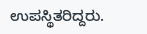ಉಪಸ್ಥಿತರಿದ್ದರು.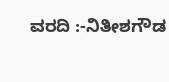ವರದಿ :-ನಿತೀಶಗೌಡ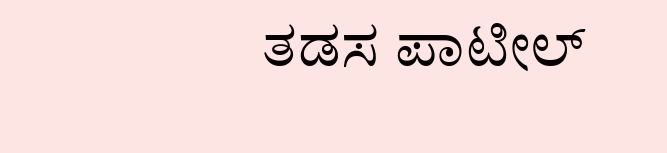ತಡಸ ಪಾಟೀಲ್